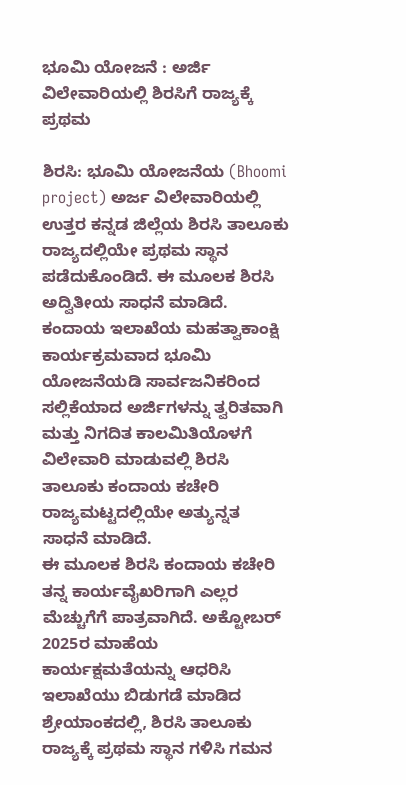ಭೂಮಿ ಯೋಜನೆ : ಅರ್ಜಿ ವಿಲೇವಾರಿಯಲ್ಲಿ ಶಿರಸಿಗೆ ರಾಜ್ಯಕ್ಕೆ ಪ್ರಥಮ

ಶಿರಸಿ: ಭೂಮಿ ಯೋಜನೆಯ (Bhoomi project) ಅರ್ಜ ವಿಲೇವಾರಿಯಲ್ಲಿ ಉತ್ತರ ಕನ್ನಡ ಜಿಲ್ಲೆಯ ಶಿರಸಿ ತಾಲೂಕು ರಾಜ್ಯದಲ್ಲಿಯೇ ಪ್ರಥಮ ಸ್ಥಾನ ಪಡೆದುಕೊಂಡಿದೆ. ಈ ಮೂಲಕ ಶಿರಸಿ ಅದ್ವಿತೀಯ ಸಾಧನೆ ಮಾಡಿದೆ.
ಕಂದಾಯ ಇಲಾಖೆಯ ಮಹತ್ವಾಕಾಂಕ್ಷಿ ಕಾರ್ಯಕ್ರಮವಾದ ಭೂಮಿ ಯೋಜನೆಯಡಿ ಸಾರ್ವಜನಿಕರಿಂದ ಸಲ್ಲಿಕೆಯಾದ ಅರ್ಜಿಗಳನ್ನು ತ್ವರಿತವಾಗಿ ಮತ್ತು ನಿಗದಿತ ಕಾಲಮಿತಿಯೊಳಗೆ ವಿಲೇವಾರಿ ಮಾಡುವಲ್ಲಿ ಶಿರಸಿ ತಾಲೂಕು ಕಂದಾಯ ಕಚೇರಿ ರಾಜ್ಯಮಟ್ಟದಲ್ಲಿಯೇ ಅತ್ಯುನ್ನತ ಸಾಧನೆ ಮಾಡಿದೆ.
ಈ ಮೂಲಕ ಶಿರಸಿ ಕಂದಾಯ ಕಚೇರಿ ತನ್ನ ಕಾರ್ಯವೈಖರಿಗಾಗಿ ಎಲ್ಲರ ಮೆಚ್ಚುಗೆಗೆ ಪಾತ್ರವಾಗಿದೆ. ಅಕ್ಟೋಬರ್ 2025ರ ಮಾಹೆಯ ಕಾರ್ಯಕ್ಷಮತೆಯನ್ನು ಆಧರಿಸಿ ಇಲಾಖೆಯು ಬಿಡುಗಡೆ ಮಾಡಿದ ಶ್ರೇಯಾಂಕದಲ್ಲಿ, ಶಿರಸಿ ತಾಲೂಕು ರಾಜ್ಯಕ್ಕೆ ಪ್ರಥಮ ಸ್ಥಾನ ಗಳಿಸಿ ಗಮನ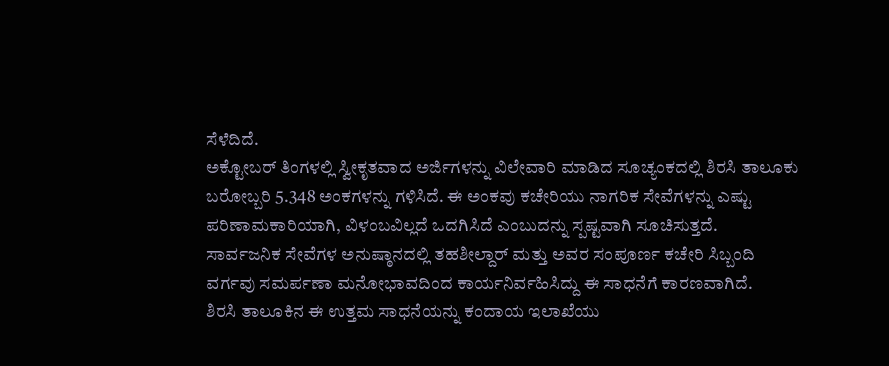ಸೆಳೆದಿದೆ.
ಅಕ್ಟೋಬರ್ ತಿಂಗಳಲ್ಲಿ ಸ್ವೀಕೃತವಾದ ಅರ್ಜಿಗಳನ್ನು ವಿಲೇವಾರಿ ಮಾಡಿದ ಸೂಚ್ಯಂಕದಲ್ಲಿ ಶಿರಸಿ ತಾಲೂಕು ಬರೋಬ್ಬರಿ 5.348 ಅಂಕಗಳನ್ನು ಗಳಿಸಿದೆ. ಈ ಅಂಕವು ಕಚೇರಿಯು ನಾಗರಿಕ ಸೇವೆಗಳನ್ನು ಎಷ್ಟು ಪರಿಣಾಮಕಾರಿಯಾಗಿ, ವಿಳಂಬವಿಲ್ಲದೆ ಒದಗಿಸಿದೆ ಎಂಬುದನ್ನು ಸ್ಪಷ್ಟವಾಗಿ ಸೂಚಿಸುತ್ತದೆ.
ಸಾರ್ವಜನಿಕ ಸೇವೆಗಳ ಅನುಷ್ಠಾನದಲ್ಲಿ ತಹಶೀಲ್ದಾರ್ ಮತ್ತು ಅವರ ಸಂಪೂರ್ಣ ಕಚೇರಿ ಸಿಬ್ಬಂದಿ ವರ್ಗವು ಸಮರ್ಪಣಾ ಮನೋಭಾವದಿಂದ ಕಾರ್ಯನಿರ್ವಹಿಸಿದ್ದು ಈ ಸಾಧನೆಗೆ ಕಾರಣವಾಗಿದೆ.
ಶಿರಸಿ ತಾಲೂಕಿನ ಈ ಉತ್ತಮ ಸಾಧನೆಯನ್ನು ಕಂದಾಯ ಇಲಾಖೆಯು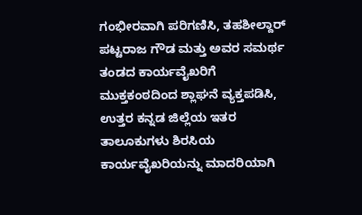ಗಂಭೀರವಾಗಿ ಪರಿಗಣಿಸಿ, ತಹಶೀಲ್ದಾರ್ ಪಟ್ಟರಾಜ ಗೌಡ ಮತ್ತು ಅವರ ಸಮರ್ಥ ತಂಡದ ಕಾರ್ಯವೈಖರಿಗೆ ಮುಕ್ತಕಂಠದಿಂದ ಶ್ಲಾಘನೆ ವ್ಯಕ್ತಪಡಿಸಿ,
ಉತ್ತರ ಕನ್ನಡ ಜಿಲ್ಲೆಯ ಇತರ ತಾಲೂಕುಗಳು ಶಿರಸಿಯ ಕಾರ್ಯವೈಖರಿಯನ್ನು ಮಾದರಿಯಾಗಿ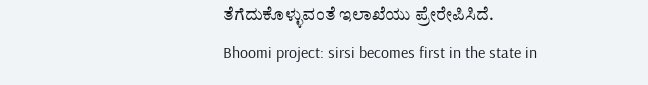ತೆಗೆದುಕೊಳ್ಳುವಂತೆ ಇಲಾಖೆಯು ಪ್ರೇರೇಪಿಸಿದೆ.
Bhoomi project: sirsi becomes first in the state in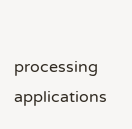processing applications